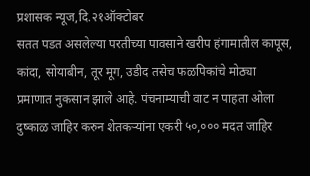प्रशासक न्यूज,दि.२१ऑक्टोबर
सतत पडत असलेल्या परतीच्या पावसाने खरीप हंगामातील कापूस, कांदा, सोयाबीन, तूर मूग, उडीद तसेच फळपिकांचे मोठ्या प्रमाणात नुकसान झाले आहे. पंचनाम्याची वाट न पाहता ओला दुष्काळ जाहिर करुन शेतकऱ्यांना एकरी ५०,००० मदत जाहिर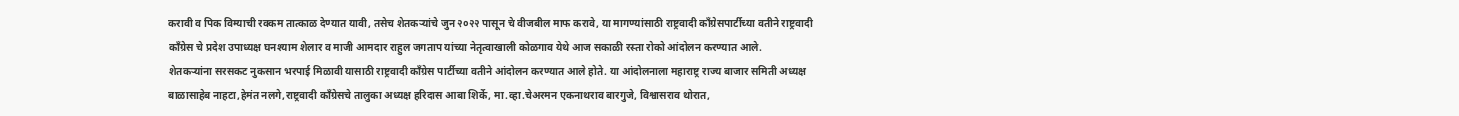करावी व पिक विम्याची रक्कम तात्काळ देण्यात यावी, तसेच शेतकऱ्यांचे जुन २०२२ पासून चे वीजबील माफ करावे, या मागण्यांसाठी राष्ट्रवादी कॉंग्रेसपार्टीच्या वतीने राष्ट्रवादी काँग्रेस चे प्रदेश उपाध्यक्ष घनश्याम शेलार व माजी आमदार राहुल जगताप यांच्या नेतृत्वाखाली कोळगाव येथे आज सकाळी रस्ता रोको आंदोलन करण्यात आले.
शेतकऱ्यांना सरसकट नुकसान भरपाई मिळावी यासाठी राष्ट्रवादी काँग्रेस पार्टीच्या वतीने आंदोलन करण्यात आले होते. या आंदोलनाला महाराष्ट्र राज्य बाजार समिती अध्यक्ष बाळासाहेब नाहटा,हेमंत नलगे,राष्ट्रवादी काँग्रेसचे तालुका अध्यक्ष हरिदास आबा शिर्के, मा.व्हा.चेअरमन एकनाथराव बारगुजे, विश्वासराव थोरात,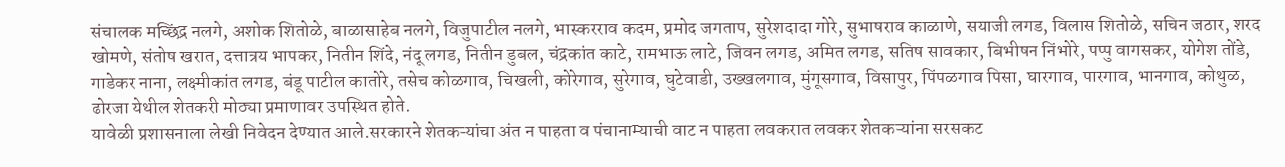संचालक मच्छिंद्र नलगे, अशोक शितोळे, बाळासाहेब नलगे, विजुपाटील नलगे, भास्करराव कदम, प्रमोद जगताप, सुरेशदादा गोरे, सुभाषराव काळाणे, सयाजी लगड, विलास शितोळे, सचिन जठार, शरद खोमणे, संतोष खरात, दत्तात्रय भापकर, नितीन शिंदे, नंदू लगड, नितीन डुबल, चंद्रकांत काटे, रामभाऊ लाटे, जिवन लगड, अमित लगड, सतिष सावकार, बिभीषन निंभोरे, पप्पु वागसकर, योगेश तोंडे, गाडेकर नाना, लक्ष्मीकांत लगड, बंडू पाटील कातोरे, तसेच कोळगाव, चिखली, कोरेगाव, सुरेगाव, घुटेवाडी, उख्खलगाव, मुंगूसगाव, विसापुर, पिंपळगाव पिसा, घारगाव, पारगाव, भानगाव, कोथुळ, ढोरजा येथील शेतकरी मोठ्या प्रमाणावर उपस्थित होते.
यावेळी प्रशासनाला लेखी निवेदन देण्यात आले.सरकारने शेतकऱ्यांचा अंत न पाहता व पंचानाम्याची वाट न पाहता लवकरात लवकर शेतकऱ्यांना सरसकट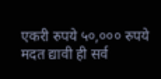एकरी रुपये ५०,००० रुपये मदत द्यावी ही सर्व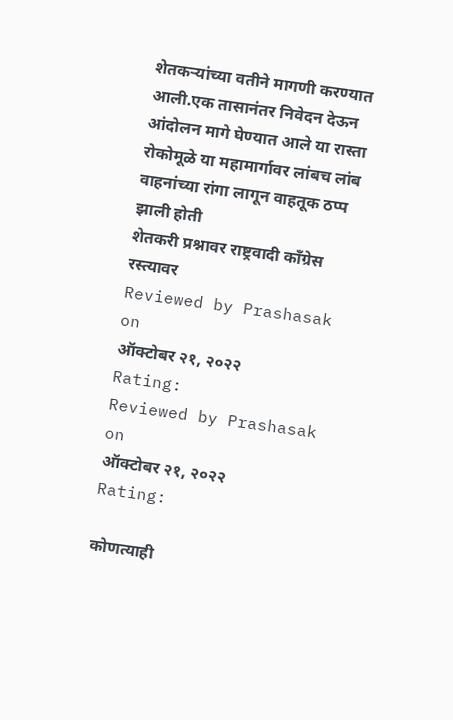शेतकऱ्यांच्या वतीने मागणी करण्यात आली.एक तासानंतर निवेदन देऊन आंदोलन मागे घेण्यात आले या रास्ता रोकोमूळे या महामार्गावर लांबच लांब वाहनांच्या रांगा लागून वाहतूक ठप्प झाली होती
शेतकरी प्रश्नावर राष्ट्रवादी काँग्रेस रस्त्यावर
Reviewed by Prashasak
on
ऑक्टोबर २१, २०२२
Rating:
Reviewed by Prashasak
on
ऑक्टोबर २१, २०२२
Rating:

कोणत्याही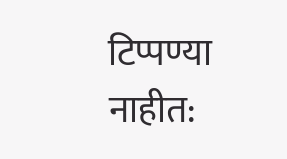टिप्पण्या नाहीत: